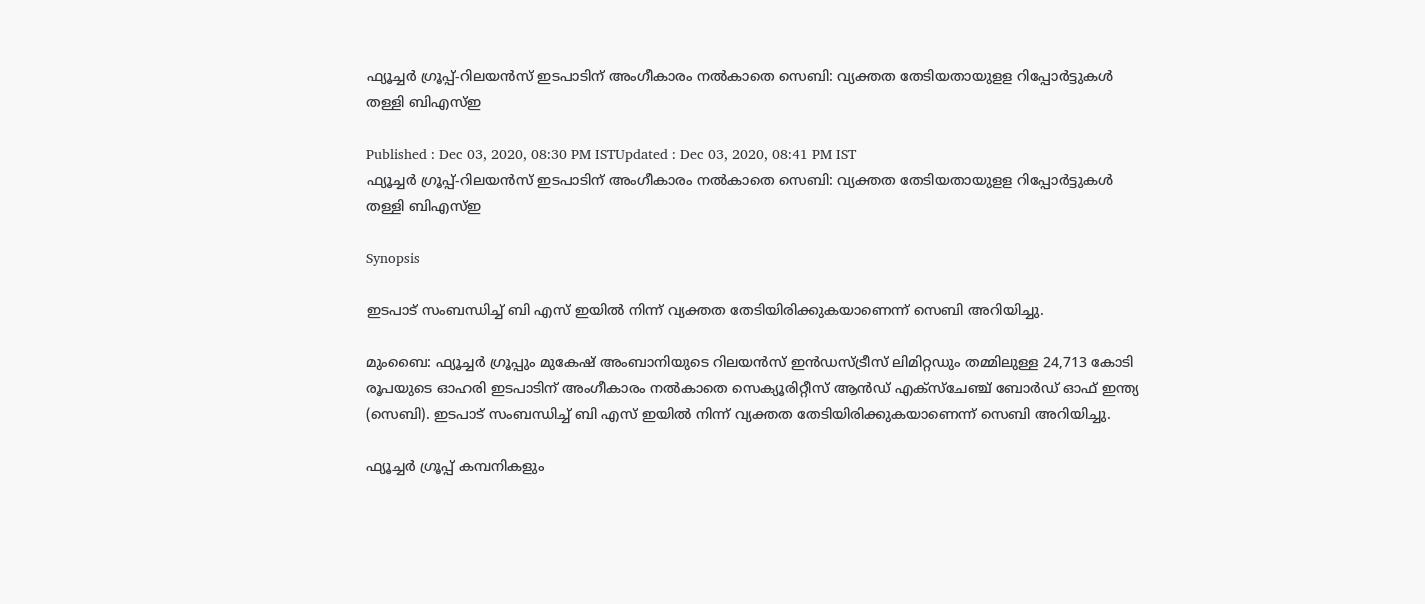ഫ്യൂച്ചർ ഗ്രൂപ്പ്-റിലയൻസ് ഇടപാടിന് അംഗീകാരം നൽകാതെ സെബി: വ്യക്തത തേടിയതായുളള റിപ്പോർട്ടുകൾ തള്ളി ബിഎസ്ഇ

Published : Dec 03, 2020, 08:30 PM ISTUpdated : Dec 03, 2020, 08:41 PM IST
ഫ്യൂച്ചർ ഗ്രൂപ്പ്-റിലയൻസ് ഇടപാടിന് അംഗീകാരം നൽകാതെ സെബി: വ്യക്തത തേടിയതായുളള റിപ്പോർട്ടുകൾ തള്ളി ബിഎസ്ഇ

Synopsis

ഇടപാട് സംബന്ധിച്ച് ബി എസ് ഇയിൽ നിന്ന് വ്യക്തത തേടിയിരിക്കുകയാണെന്ന് സെബി അറിയിച്ചു.

മുംബൈ: ഫ്യൂച്ചർ ഗ്രൂപ്പും മുകേഷ് അംബാനിയുടെ റിലയൻസ് ഇൻഡസ്ട്രീസ് ലിമിറ്റഡും തമ്മിലുള്ള 24,713 കോടി രൂപയുടെ ഓഹരി ഇടപാടിന് അംഗീകാരം നൽകാതെ സെക്യൂരിറ്റീസ് ആൻഡ് എക്സ്ചേഞ്ച് ബോർഡ് ഓഫ് ഇന്ത്യ (സെബി). ഇടപാട് സംബന്ധിച്ച് ബി എസ് ഇയിൽ നിന്ന് വ്യക്തത തേടിയിരിക്കുകയാണെന്ന് സെബി അറിയിച്ചു.

ഫ്യൂച്ചർ ഗ്രൂപ്പ് കമ്പനികളും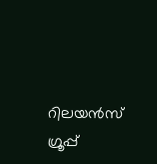റിലയൻസ് ഗ്രൂപ്പ്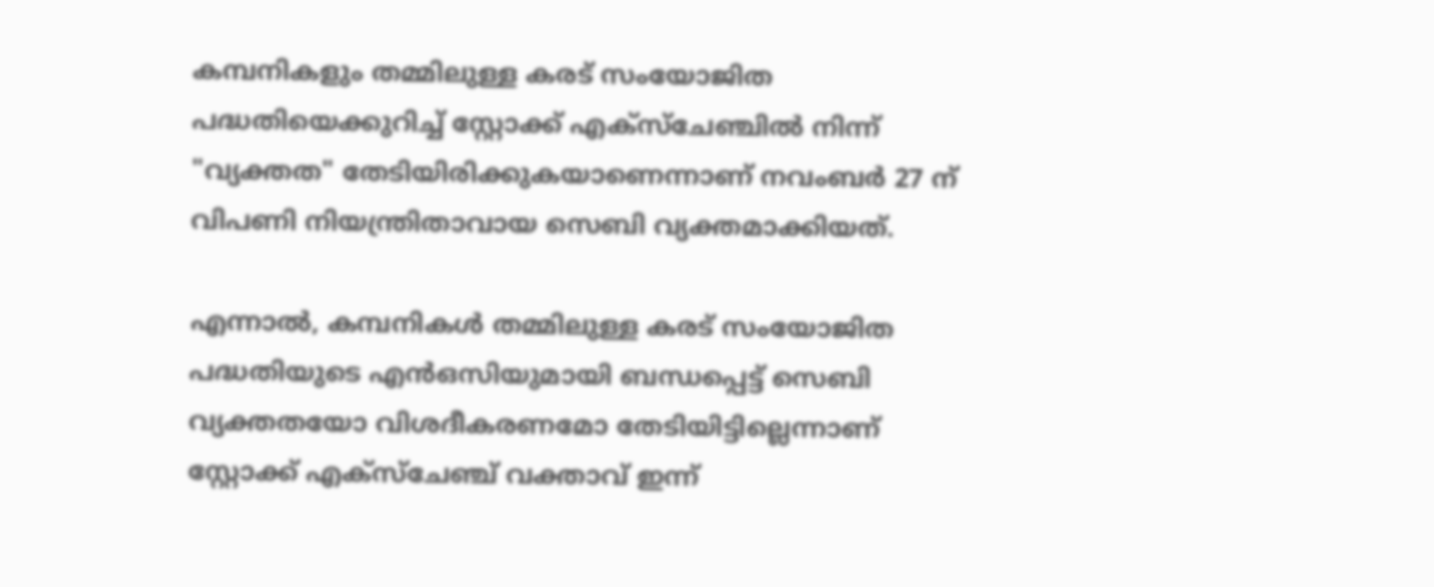കമ്പനികളും തമ്മിലുള്ള കരട് സംയോജിത പദ്ധതിയെക്കുറിച്ച് സ്റ്റോക്ക് എക്സ്ചേഞ്ചിൽ നിന്ന് "വ്യക്തത" തേടിയിരിക്കുകയാണെന്നാണ് നവംബർ 27 ന് വിപണി നിയന്ത്രിതാവായ സെബി വ്യക്തമാക്കിയത്.

എന്നാൽ, കമ്പനികൾ തമ്മിലുള്ള കരട് സംയോജിത പദ്ധതിയുടെ എൻഒസിയുമായി ബന്ധപ്പെട്ട് സെബി വ്യക്തതയോ വിശദീകരണമോ തേടിയിട്ടില്ലെന്നാണ് സ്റ്റോക്ക് എക്സ്ചേഞ്ച് വക്താവ് ഇന്ന്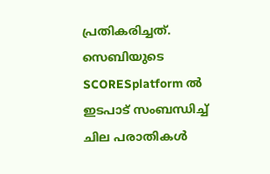പ്രതികരിച്ചത്. സെബിയുടെ SCORESplatform ൽ ഇടപാട് സംബന്ധിച്ച് ചില പരാതികൾ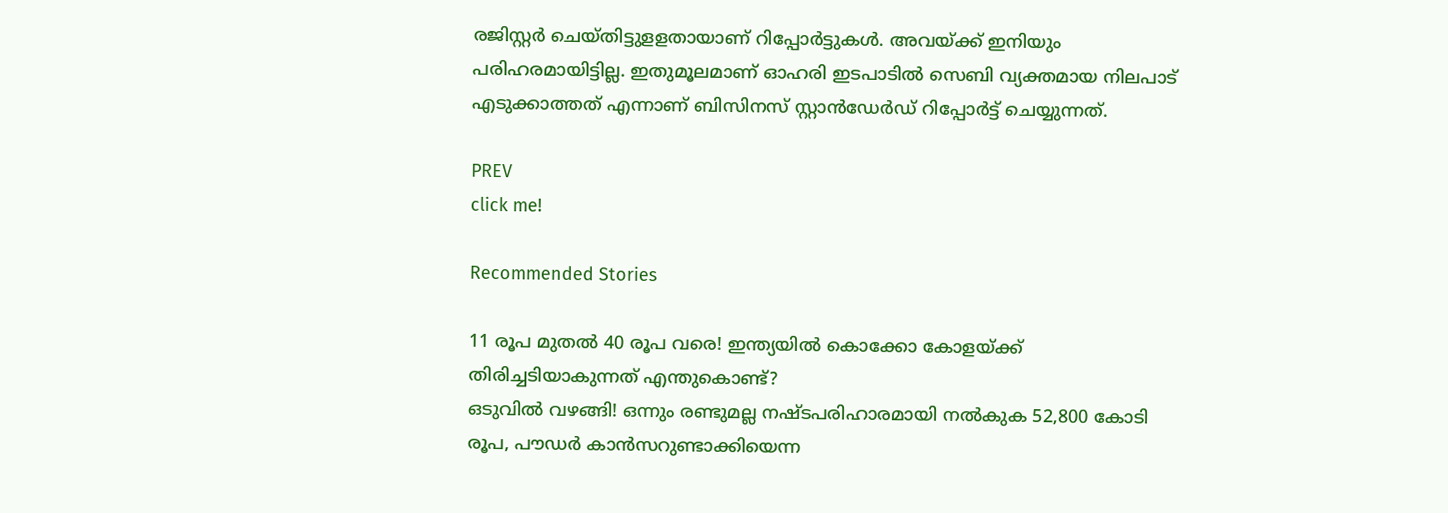രജിസ്റ്റർ ചെയ്തിട്ടുളളതായാണ് റിപ്പോർട്ടുകൾ. അവയ്ക്ക് ഇനിയും പരിഹരമായിട്ടില്ല. ഇതുമൂലമാണ് ഓഹരി ഇടപാടിൽ സെബി വ്യക്തമായ നിലപാട് എടുക്കാത്തത് എന്നാണ് ബിസിനസ് സ്റ്റാൻഡേർഡ് റിപ്പോർട്ട് ചെയ്യുന്നത്.

PREV
click me!

Recommended Stories

11 രൂപ മുതല്‍ 40 രൂപ വരെ! ഇന്ത്യയില്‍ കൊക്കോ കോളയ്ക്ക് തിരിച്ചടിയാകുന്നത് എന്തുകൊണ്ട്?
ഒടുവിൽ വഴങ്ങി! ഒന്നും രണ്ടുമല്ല നഷ്ടപരിഹാരമായി നല്‍കുക 52,800 കോടി രൂപ, പൗഡർ കാൻസറുണ്ടാക്കിയെന്ന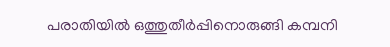പരാതിയിൽ ഒത്തുതീർപ്പിനൊരുങ്ങി കമ്പനി